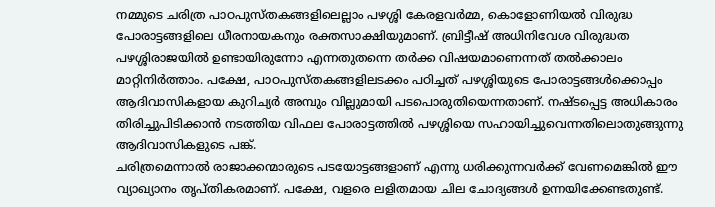നമ്മുടെ ചരിത്ര പാഠപുസ്തകങ്ങളിലെല്ലാം പഴശ്ശി കേരളവർമ്മ, കൊളോണിയൽ വിരുദ്ധ പോരാട്ടങ്ങളിലെ ധീരനായകനും രക്തസാക്ഷിയുമാണ്. ബ്രിട്ടീഷ് അധിനിവേശ വിരുദ്ധത പഴശ്ശിരാജയിൽ ഉണ്ടായിരുന്നോ എന്നതുതന്നെ തർക്ക വിഷയമാണെന്നത് തൽക്കാലം മാറ്റിനിർത്താം. പക്ഷേ, പാഠപുസ്തകങ്ങളിലടക്കം പഠിച്ചത് പഴശ്ശിയുടെ പോരാട്ടങ്ങൾക്കൊപ്പം ആദിവാസികളായ കുറിച്യർ അമ്പും വില്ലുമായി പടപൊരുതിയെന്നതാണ്. നഷ്ടപ്പെട്ട അധികാരം തിരിച്ചുപിടിക്കാൻ നടത്തിയ വിഫല പോരാട്ടത്തിൽ പഴശ്ശിയെ സഹായിച്ചുവെന്നതിലൊതുങ്ങുന്നു ആദിവാസികളുടെ പങ്ക്.
ചരിത്രമെന്നാൽ രാജാക്കന്മാരുടെ പടയോട്ടങ്ങളാണ് എന്നു ധരിക്കുന്നവർക്ക് വേണമെങ്കിൽ ഈ വ്യാഖ്യാനം തൃപ്തികരമാണ്. പക്ഷേ, വളരെ ലളിതമായ ചില ചോദ്യങ്ങൾ ഉന്നയിക്കേണ്ടതുണ്ട്.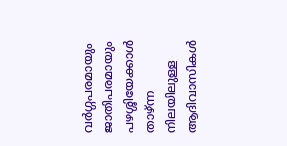വർഗ്ഗപരമായും ജാതിപരമായും പഴശ്ശിയേക്കാൾ താഴ്ന്ന നിലയിലുള്ള ആദിവാസികൾ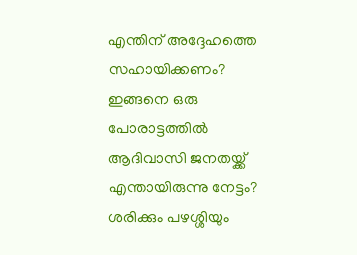എന്തിന് അദ്ദേഹത്തെ സഹായിക്കണം? ഇങ്ങനെ ഒരു പോരാട്ടത്തിൽ ആദിവാസി ജനതയ്ക്ക് എന്തായിരുന്നു നേട്ടം? ശരിക്കും പഴശ്ശിയും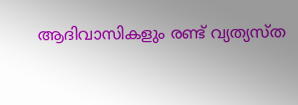ആദിവാസികളും രണ്ട് വ്യത്യസ്ത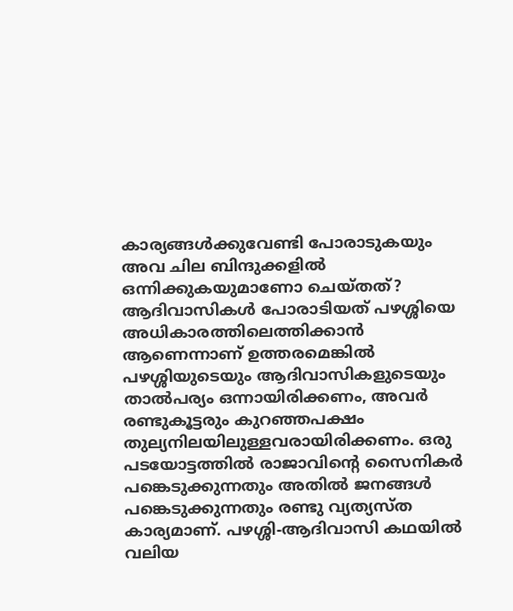കാര്യങ്ങൾക്കുവേണ്ടി പോരാടുകയും അവ ചില ബിന്ദുക്കളിൽ ഒന്നിക്കുകയുമാണോ ചെയ്തത്? ആദിവാസികൾ പോരാടിയത് പഴശ്ശിയെ അധികാരത്തിലെത്തിക്കാൻ ആണെന്നാണ് ഉത്തരമെങ്കിൽ പഴശ്ശിയുടെയും ആദിവാസികളുടെയും താൽപര്യം ഒന്നായിരിക്കണം, അവർ രണ്ടുകൂട്ടരും കുറഞ്ഞപക്ഷം തുല്യനിലയിലുള്ളവരായിരിക്കണം. ഒരു പടയോട്ടത്തിൽ രാജാവിന്റെ സൈനികർ പങ്കെടുക്കുന്നതും അതിൽ ജനങ്ങൾ പങ്കെടുക്കുന്നതും രണ്ടു വ്യത്യസ്ത കാര്യമാണ്. പഴശ്ശി-ആദിവാസി കഥയിൽ വലിയ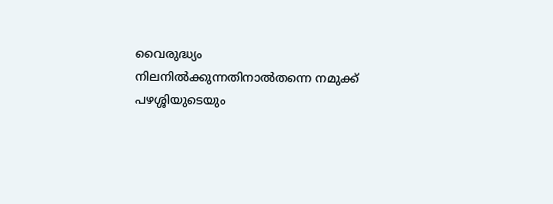വൈരുദ്ധ്യം നിലനിൽക്കുന്നതിനാൽതന്നെ നമുക്ക് പഴശ്ശിയുടെയും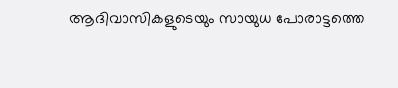ആദിവാസികളുടെയും സായുധ പോരാട്ടത്തെ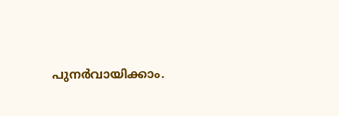പുനർവായിക്കാം.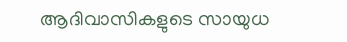ആദിവാസികളുടെ സായുധ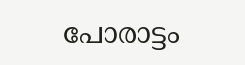പോരാട്ടം